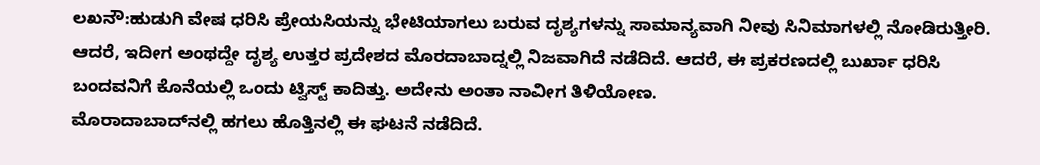ಲಖನೌ:ಹುಡುಗಿ ವೇಷ ಧರಿಸಿ ಪ್ರೇಯಸಿಯನ್ನು ಭೇಟಿಯಾಗಲು ಬರುವ ದೃಶ್ಯಗಳನ್ನು ಸಾಮಾನ್ಯವಾಗಿ ನೀವು ಸಿನಿಮಾಗಳಲ್ಲಿ ನೋಡಿರುತ್ತೀರಿ. ಆದರೆ, ಇದೀಗ ಅಂಥದ್ದೇ ದೃಶ್ಯ ಉತ್ತರ ಪ್ರದೇಶದ ಮೊರದಾಬಾದ್ನಲ್ಲಿ ನಿಜವಾಗಿದೆ ನಡೆದಿದೆ. ಆದರೆ, ಈ ಪ್ರಕರಣದಲ್ಲಿ ಬುರ್ಖಾ ಧರಿಸಿ ಬಂದವನಿಗೆ ಕೊನೆಯಲ್ಲಿ ಒಂದು ಟ್ವಿಸ್ಟ್ ಕಾದಿತ್ತು. ಅದೇನು ಅಂತಾ ನಾವೀಗ ತಿಳಿಯೋಣ.
ಮೊರಾದಾಬಾದ್‌ನಲ್ಲಿ ಹಗಲು ಹೊತ್ತಿನಲ್ಲಿ ಈ ಘಟನೆ ನಡೆದಿದೆ.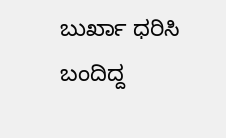ಬುರ್ಖಾ ಧರಿಸಿ ಬಂದಿದ್ದ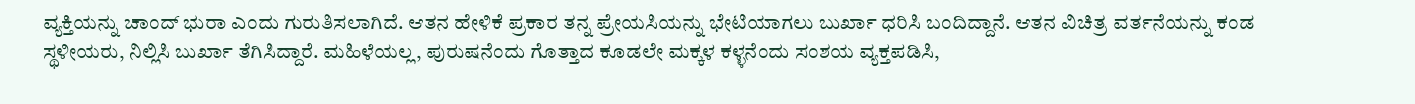ವ್ಯಕ್ತಿಯನ್ನು ಚಾಂದ್ ಭುರಾ ಎಂದು ಗುರುತಿಸಲಾಗಿದೆ. ಆತನ ಹೇಳಿಕೆ ಪ್ರಕಾರ ತನ್ನ ಪ್ರೇಯಸಿಯನ್ನು ಭೇಟಿಯಾಗಲು ಬುರ್ಖಾ ಧರಿಸಿ ಬಂದಿದ್ದಾನೆ. ಆತನ ವಿಚಿತ್ರ ವರ್ತನೆಯನ್ನು ಕಂಡ ಸ್ಥಳೀಯರು, ನಿಲ್ಲಿಸಿ ಬುರ್ಖಾ ತೆಗಿಸಿದ್ದಾರೆ. ಮಹಿಳೆಯಲ್ಲ, ಪುರುಷನೆಂದು ಗೊತ್ತಾದ ಕೂಡಲೇ ಮಕ್ಕಳ ಕಳ್ಳನೆಂದು ಸಂಶಯ ವ್ಯಕ್ತಪಡಿಸಿ,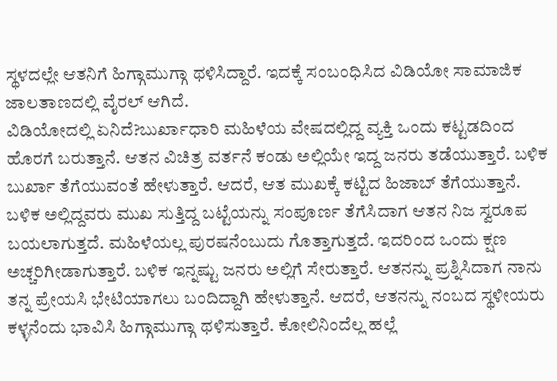ಸ್ಥಳದಲ್ಲೇ ಆತನಿಗೆ ಹಿಗ್ಗಾಮುಗ್ಗಾ ಥಳಿಸಿದ್ದಾರೆ. ಇದಕ್ಕೆ ಸಂಬಂಧಿಸಿದ ವಿಡಿಯೋ ಸಾಮಾಜಿಕ ಜಾಲತಾಣದಲ್ಲಿ ವೈರಲ್ ಆಗಿದೆ.
ವಿಡಿಯೋದಲ್ಲಿ ಏನಿದೆ?ಬುರ್ಖಾಧಾರಿ ಮಹಿಳೆಯ ವೇಷದಲ್ಲಿದ್ದ ವ್ಯಕ್ತಿ ಒಂದು ಕಟ್ಟಡದಿಂದ ಹೊರಗೆ ಬರುತ್ತಾನೆ. ಆತನ ವಿಚಿತ್ರ ವರ್ತನೆ ಕಂಡು ಅಲ್ಲಿಯೇ ಇದ್ದ ಜನರು ತಡೆಯುತ್ತಾರೆ. ಬಳಿಕ ಬುರ್ಖಾ ತೆಗೆಯುವಂತೆ ಹೇಳುತ್ತಾರೆ. ಆದರೆ, ಆತ ಮುಖಕ್ಕೆ ಕಟ್ಟಿದ ಹಿಜಾಬ್ ತೆಗೆಯುತ್ತಾನೆ. ಬಳಿಕ ಅಲ್ಲಿದ್ದವರು ಮುಖ ಸುತ್ತಿದ್ದ ಬಟ್ಟೆಯನ್ನು ಸಂಪೂರ್ಣ ತೆಗೆಸಿದಾಗ ಆತನ ನಿಜ ಸ್ವರೂಪ ಬಯಲಾಗುತ್ತದೆ. ಮಹಿಳೆಯಲ್ಲ ಪುರಷನೆಂಬುದು ಗೊತ್ತಾಗುತ್ತದೆ. ಇದರಿಂದ ಒಂದು ಕ್ಷಣ ಅಚ್ಚರಿಗೀಡಾಗುತ್ತಾರೆ. ಬಳಿಕ ಇನ್ನಷ್ಟು ಜನರು ಅಲ್ಲಿಗೆ ಸೇರುತ್ತಾರೆ. ಆತನನ್ನು ಪ್ರಶ್ನಿಸಿದಾಗ ನಾನು ತನ್ನ ಪ್ರೇಯಸಿ ಭೇಟಿಯಾಗಲು ಬಂದಿದ್ದಾಗಿ ಹೇಳುತ್ತಾನೆ. ಆದರೆ, ಆತನನ್ನು ನಂಬದ ಸ್ಥಳೀಯರು ಕಳ್ಳನೆಂದು ಭಾವಿಸಿ ಹಿಗ್ಗಾಮುಗ್ಗಾ ಥಳಿಸುತ್ತಾರೆ. ಕೋಲಿನಿಂದೆಲ್ಲ ಹಲ್ಲೆ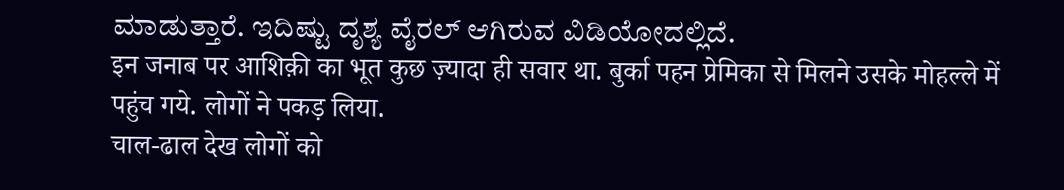ಮಾಡುತ್ತಾರೆ. ಇದಿಷ್ಟು ದೃಶ್ಯ ವೈರಲ್ ಆಗಿರುವ ವಿಡಿಯೋದಲ್ಲಿದೆ.
इन जनाब पर आशिक़ी का भूत कुछ ज़्यादा ही सवार था. बुर्का पहन प्रेमिका से मिलने उसके मोहल्ले में पहुंच गये. लोगों ने पकड़ लिया.
चाल-ढाल देख लोगों को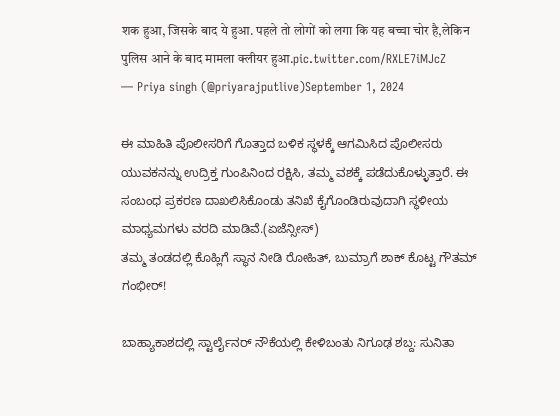शक हुआ, जिसके बाद ये हुआ. पहले तो लोगों को लगा कि यह बच्चा चोर है,लेकिन पुलिस आने के बाद मामला क्लीयर हुआ.pic.twitter.com/RXLE7iMJcZ
— Priya singh (@priyarajputlive)September 1, 2024

ಈ ಮಾಹಿತಿ ಪೊಲೀಸರಿಗೆ ಗೊತ್ತಾದ ಬಳಿಕ ಸ್ಥಳಕ್ಕೆ ಆಗಮಿಸಿದ ಪೊಲೀಸರು ಯುವಕನನ್ನು ಉದ್ರಿಕ್ತ ಗುಂಪಿನಿಂದ ರಕ್ಷಿಸಿ, ತಮ್ಮ ವಶಕ್ಕೆ ಪಡೆದುಕೊಳ್ಳುತ್ತಾರೆ. ಈ ಸಂಬಂಧ ಪ್ರಕರಣ ದಾಖಲಿಸಿಕೊಂಡು ತನಿಖೆ ಕೈಗೊಂಡಿರುವುದಾಗಿ ಸ್ಥಳೀಯ ಮಾಧ್ಯಮಗಳು ವರದಿ ಮಾಡಿವೆ.(ಏಜೆನ್ಸೀಸ್)
ತಮ್ಮ ತಂಡದಲ್ಲಿ ಕೊಹ್ಲಿಗೆ ಸ್ಥಾನ ನೀಡಿ ರೋಹಿತ್, ಬುಮ್ರಾಗೆ ಶಾಕ್ ಕೊಟ್ಟ ಗೌತಮ್ ಗಂಭೀರ್!

ಬಾಹ್ಯಾಕಾಶದಲ್ಲಿ ಸ್ಟಾರ್ಲೈನರ್ ನೌಕೆಯಲ್ಲಿ ಕೇಳಿಬಂತು ನಿಗೂಢ ಶಬ್ದ: ಸುನಿತಾ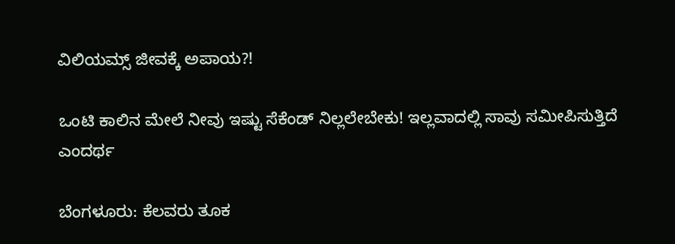ವಿಲಿಯಮ್ಸ್ ಜೀವಕ್ಕೆ ಅಪಾಯ?!

ಒಂಟಿ ಕಾಲಿನ ಮೇಲೆ ನೀವು ಇಷ್ಟು ಸೆಕೆಂಡ್ ನಿಲ್ಲಲೇಬೇಕು! ಇಲ್ಲವಾದಲ್ಲಿ ಸಾವು ಸಮೀಪಿಸುತ್ತಿದೆ ಎಂದರ್ಥ

ಬೆಂಗಳೂರು: ಕೆಲವರು ತೂಕ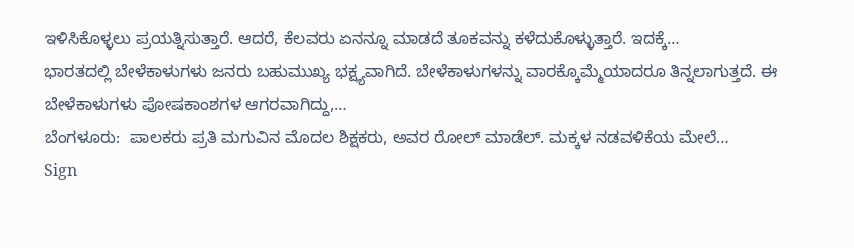ಇಳಿಸಿಕೊಳ್ಳಲು ಪ್ರಯತ್ನಿಸುತ್ತಾರೆ. ಆದರೆ, ಕೆಲವರು ಏನನ್ನೂ ಮಾಡದೆ ತೂಕವನ್ನು ಕಳೆದುಕೊಳ್ಳುತ್ತಾರೆ. ಇದಕ್ಕೆ…
ಭಾರತದಲ್ಲಿ ಬೇಳೆಕಾಳುಗಳು ಜನರು ಬಹುಮುಖ್ಯ ಭಕ್ಷ್ಯವಾಗಿದೆ. ಬೇಳೆಕಾಳುಗಳನ್ನು ವಾರಕ್ಕೊಮ್ಮೆಯಾದರೂ ತಿನ್ನಲಾಗುತ್ತದೆ. ಈ ಬೇಳೆಕಾಳುಗಳು ಪೋಷಕಾಂಶಗಳ ಆಗರವಾಗಿದ್ದು,…
ಬೆಂಗಳೂರು:  ಪಾಲಕರು ಪ್ರತಿ ಮಗುವಿನ ಮೊದಲ ಶಿಕ್ಷಕರು, ಅವರ ರೋಲ್ ಮಾಡೆಲ್. ಮಕ್ಕಳ ನಡವಳಿಕೆಯ ಮೇಲೆ…
Sign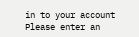in to your account
Please enter an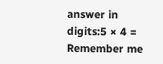answer in digits:5 × 4 =
Remember me